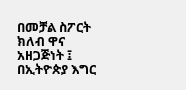በመቻል ስፖርት ክለብ ዋና አዘጋጅነት ፤ በኢትዮጵያ እግር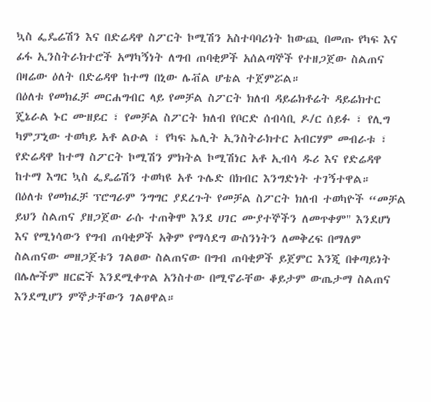ኳስ ፌዴሬሽን እና በድሬዳዋ ስፖርት ኮሚሽን አስተባባሪነት ከውጪ በመጡ የካፍ እና ፊፋ ኢንስትራክተሮች አማካኝነት ለግብ ጠባቂዎች አሰልጣኞች የተዘጋጀው ስልጠና በዛሬው ዕለት በድሬዳዋ ከተማ በኒው ሌቭል ሆቴል ተጀምሯል።
በዕለቱ የመክፈቻ መርሐግብር ላይ የመቻል ስፖርት ክለብ ዳይሬክቶሬት ዳይሬክተር ጄኔራል ኑር ሙዘይር ፣ የመቻል ስፖርት ክለብ የቦርድ ሰብሳቢ ዶ/ር ሰይፉ ፣ የሊግ ካምፓኒው ተወካይ አቶ ልዑል ፣ የካፍ ኤሊት ኢንስትራክተር አብርሃም መብራቱ ፣ የድሬዳዋ ከተማ ስፖርት ኮሚሽን ምክትል ኮሚሽነር አቶ ኢብሳ ዱሪ እና የድሬዳዋ ከተማ እግር ኳስ ፌዴሬሽን ተወካዩ አቶ ጉሌድ በክብር እንግድነት ተገኝተዋል።
በዕለቱ የመክፈቻ ፕሮግራም ንግግር ያደረጉት የመቻል ስፖርት ክለብ ተወካዮች “መቻል ይህን ስልጠና ያዘጋጀው ራሱ ተጠቅሞ እንደ ሀገር ሙያተኞችን ለመጥቀም" እንደሆነ እና የሚነሳውን የግብ ጠባቂዎች አቅም የማሳደግ ውስንነትን ለመቅረፍ በማለም ስልጠናው መዘጋጀቱን ገልፀው ስልጠናው በግብ ጠባቂዎች ይጀምር እንጂ በቀጣይነት በሌሎችም ዘርፎች እንደሚቀጥል አንስተው በሚኖራቸው ቆይታም ውጤታማ ስልጠና እንደሚሆን ምኞታቸውን ገልፀዋል።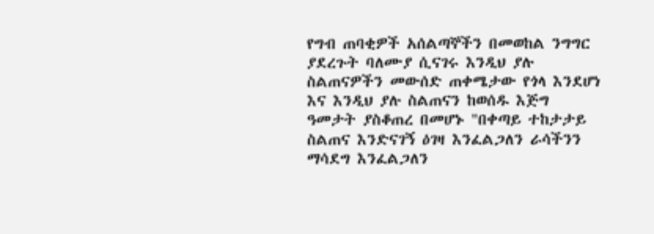የግብ ጠባቂዎች አሰልጣኞችን በመወከል ንግግር ያደረጉት ባለሙያ ሲናገሩ እንዲህ ያሉ ስልጠናዎችን መውሰድ ጠቀሜታው የጎላ እንደሆነ እና እንዲህ ያሉ ስልጠናን ከወሰዱ እጅግ ዓመታት ያስቆጠረ በመሆኑ "በቀጣይ ተከታታይ ስልጠና እንድናገኝ ዕገዛ እንፈልጋለን ራሳችንን ማሳደግ እንፈልጋለን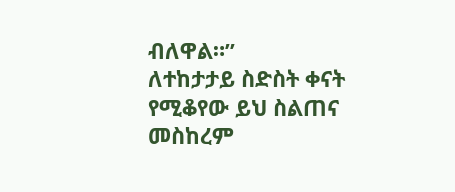ብለዋል።”
ለተከታታይ ስድስት ቀናት የሚቆየው ይህ ስልጠና መስከረም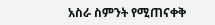አስራ ስምንት የሚጠናቀቅ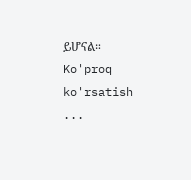ይሆናል።
Ko'proq ko'rsatish ...